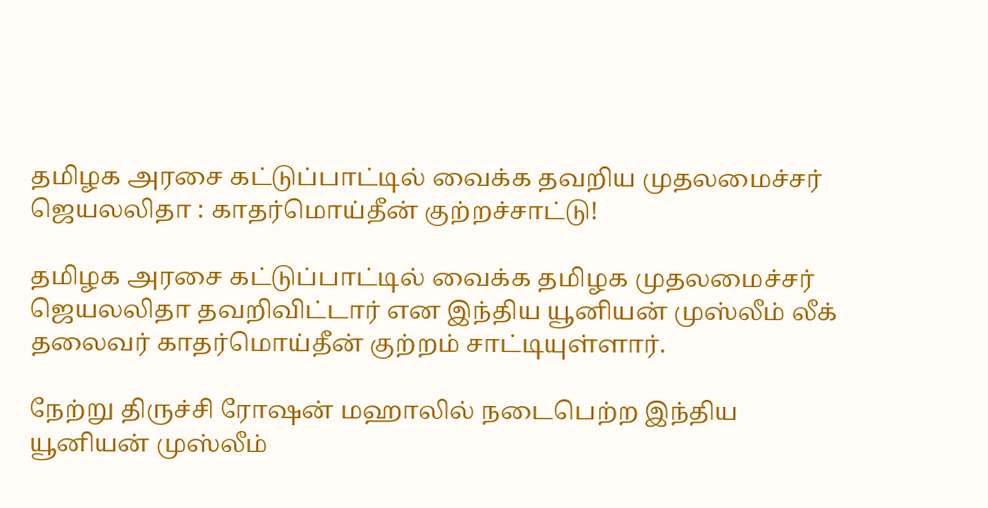தமிழக அரசை கட்டுப்பாட்டில் வைக்க தவறிய முதலமைச்சர் ஜெயலலிதா : காதர்மொய்தீன் குற்றச்சாட்டு!

தமிழக அரசை கட்டுப்பாட்டில் வைக்க தமிழக முதலமைச்சர் ஜெயலலிதா தவறிவிட்டார் என இந்திய யூனியன் முஸ்லீம் லீக் தலைவர் காதர்மொய்தீன் குற்றம் சாட்டியுள்ளார்.

நேற்று திருச்சி ரோஷன் மஹாலில் நடைபெற்ற இந்திய யூனியன் முஸ்லீம்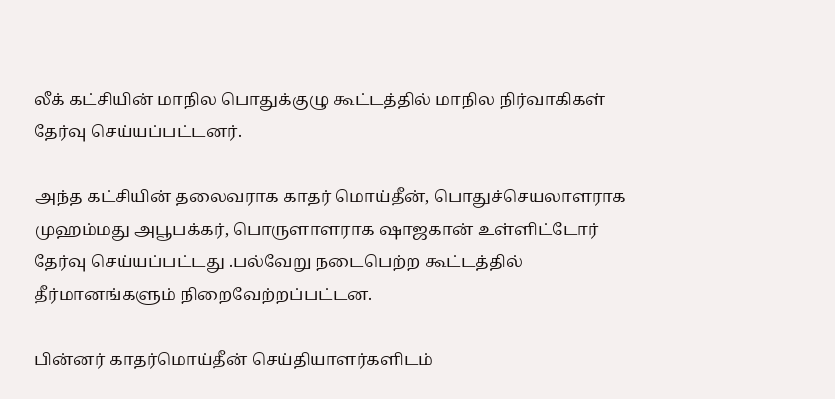லீக் கட்சியின் மாநில பொதுக்குழு கூட்டத்தில் மாநில நிர்வாகிகள் தேர்வு செய்யப்பட்டனர்.

அந்த கட்சியின் தலைவராக காதர் மொய்தீன், பொதுச்செயலாளராக முஹம்மது அபூபக்கர், பொருளாளராக ஷாஜகான் உள்ளிட்டோர் தேர்வு செய்யப்பட்டது .பல்வேறு நடைபெற்ற கூட்டத்தில் தீர்மானங்களும் நிறைவேற்றப்பட்டன.

பின்னர் காதர்மொய்தீன் செய்தியாளர்களிடம்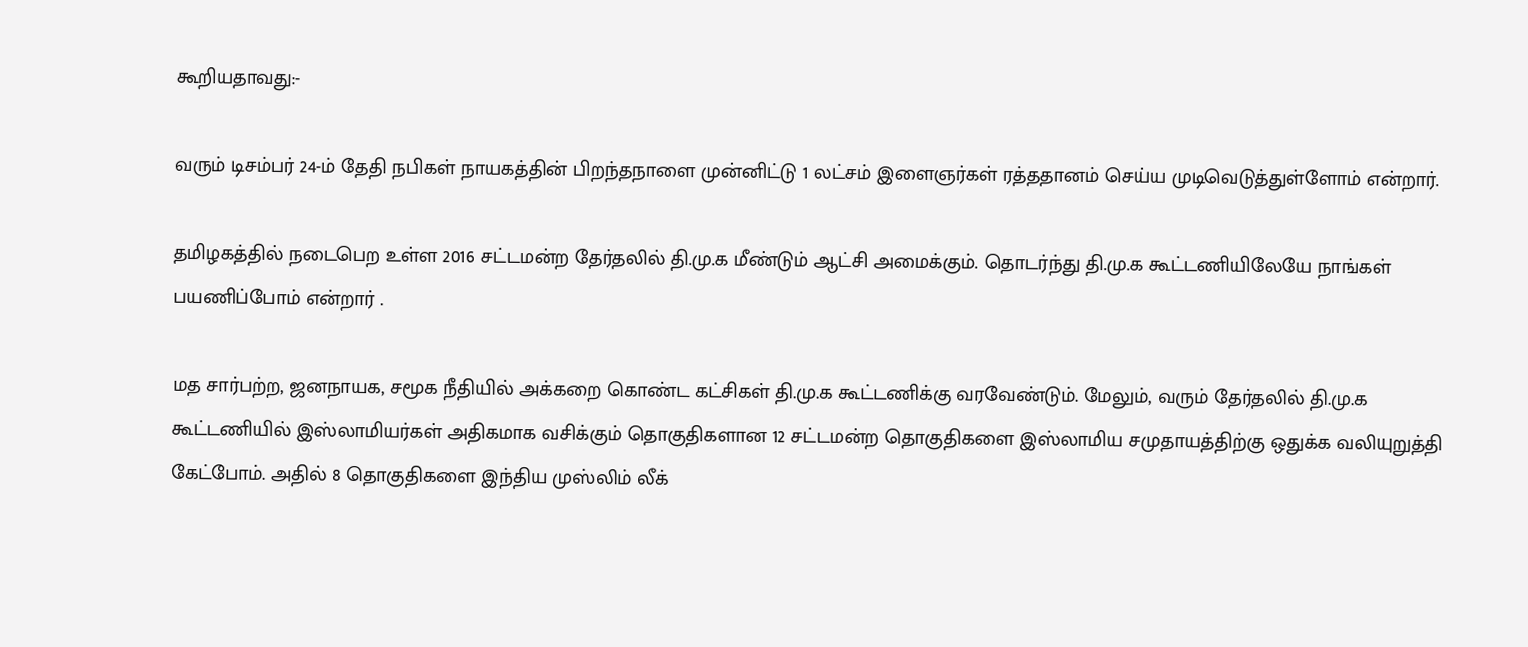கூறியதாவது:-

வரும் டிசம்பர் 24-ம் தேதி நபிகள் நாயகத்தின் பிறந்தநாளை முன்னிட்டு 1 லட்சம் இளைஞர்கள் ரத்ததானம் செய்ய முடிவெடுத்துள்ளோம் என்றார்.

தமிழகத்தில் நடைபெற உள்ள 2016 சட்டமன்ற தேர்தலில் தி.மு.க மீண்டும் ஆட்சி அமைக்கும். தொடர்ந்து தி.மு.க கூட்டணியிலேயே நாங்கள் பயணிப்போம் என்றார் .

மத சார்பற்ற, ஜனநாயக, சமூக நீதியில் அக்கறை கொண்ட கட்சிகள் தி.மு.க கூட்டணிக்கு வரவேண்டும். மேலும், வரும் தேர்தலில் தி.மு.க கூட்டணியில் இஸ்லாமியர்கள் அதிகமாக வசிக்கும் தொகுதிகளான 12 சட்டமன்ற தொகுதிகளை இஸ்லாமிய சமுதாயத்திற்கு ஒதுக்க வலியுறுத்தி கேட்போம். அதில் 8 தொகுதிகளை இந்திய முஸ்லிம் லீக்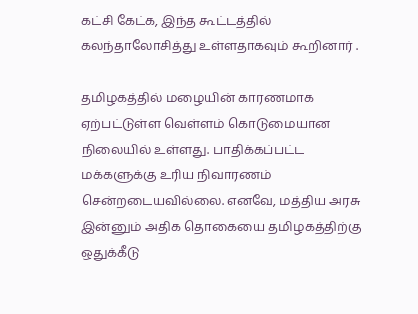கட்சி கேட்க, இந்த கூட்டத்தில் கலந்தாலோசித்து உள்ளதாகவும் கூறினார் .

தமிழகத்தில் மழையின் காரணமாக ஏற்பட்டுள்ள வெள்ளம் கொடுமையான நிலையில் உள்ளது. பாதிக்கப்பட்ட மக்களுக்கு உரிய நிவாரணம் சென்றடையவில்லை. எனவே, மத்திய அரசு இன்னும் அதிக தொகையை தமிழகத்திற்கு ஒதுக்கீடு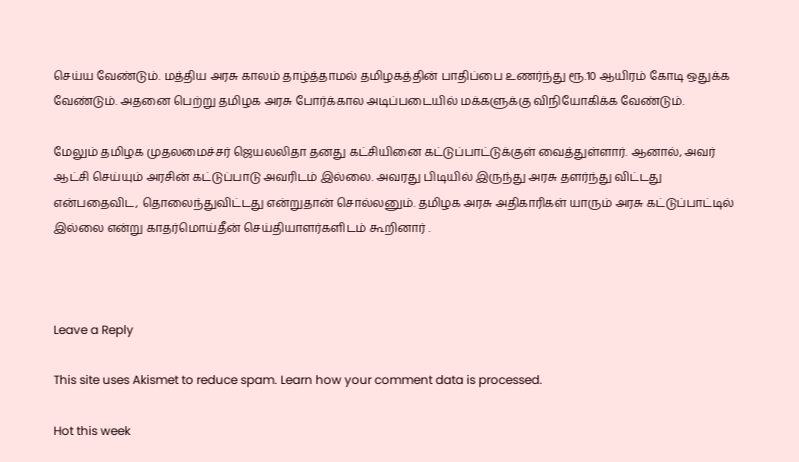செய்ய வேண்டும். மத்திய அரசு காலம் தாழ்த்தாமல் தமிழகத்தின் பாதிப்பை உணர்ந்து ரூ.10 ஆயிரம் கோடி ஒதுக்க வேண்டும். அதனை பெற்று தமிழக அரசு போர்க்கால அடிப்படையில் மக்களுக்கு விநியோகிக்க வேண்டும்.

மேலும் தமிழக முதலமைச்சர் ஜெயலலிதா தனது கட்சியினை கட்டுப்பாட்டுக்குள் வைத்துள்ளார். ஆனால், அவர் ஆட்சி செய்யும் அரசின் கட்டுப்பாடு அவரிடம் இல்லை. அவரது பிடியில் இருந்து அரசு தளர்ந்து விட்டது என்பதைவிட, தொலைந்துவிட்டது என்றுதான் சொல்லனும். தமிழக அரசு அதிகாரிகள் யாரும் அரசு கட்டுப்பாட்டில் இல்லை என்று காதர்மொய்தீன் செய்தியாளர்களிடம் கூறினார் .



Leave a Reply

This site uses Akismet to reduce spam. Learn how your comment data is processed.

Hot this week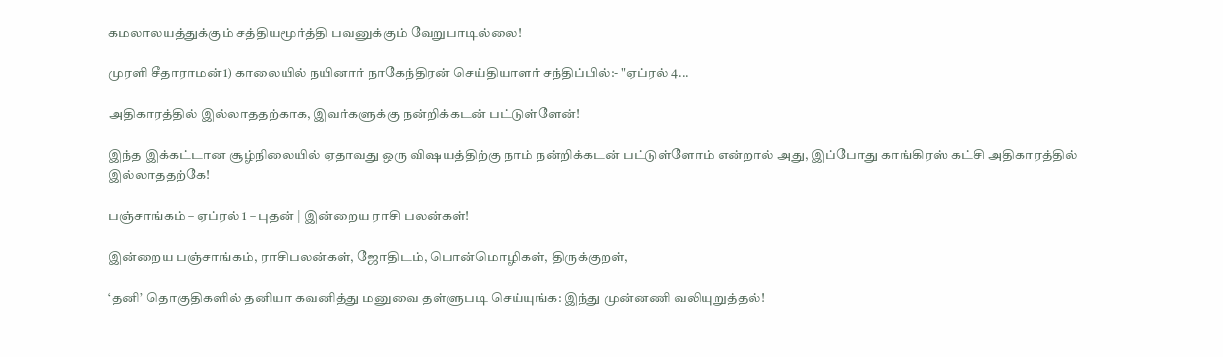கமலாலயத்துக்கும் சத்தியமூர்த்தி பவனுக்கும் வேறுபாடில்லை!

முரளி சீதாராமன்1) காலையில் நயினார் நாகேந்திரன் செய்தியாளர் சந்திப்பில்:- "ஏப்ரல் 4...

அதிகாரத்தில் இல்லாததற்காக, இவர்களுக்கு நன்றிக்கடன் பட்டுள்ளேன்!

இந்த இக்கட்டான சூழ்நிலையில் ஏதாவது ஒரு விஷயத்திற்கு நாம் நன்றிக்கடன் பட்டுள்ளோம் என்றால் அது, இப்போது காங்கிரஸ் கட்சி அதிகாரத்தில் இல்லாததற்கே!

பஞ்சாங்கம் – ஏப்ரல் 1 – புதன் | இன்றைய ராசி பலன்கள்!

இன்றைய பஞ்சாங்கம், ராசிபலன்கள், ஜோதிடம், பொன்மொழிகள், திருக்குறள்,

‘தனி’ தொகுதிகளில் தனியா கவனித்து மனுவை தள்ளுபடி செய்யுங்க: இந்து முன்னணி வலியுறுத்தல்!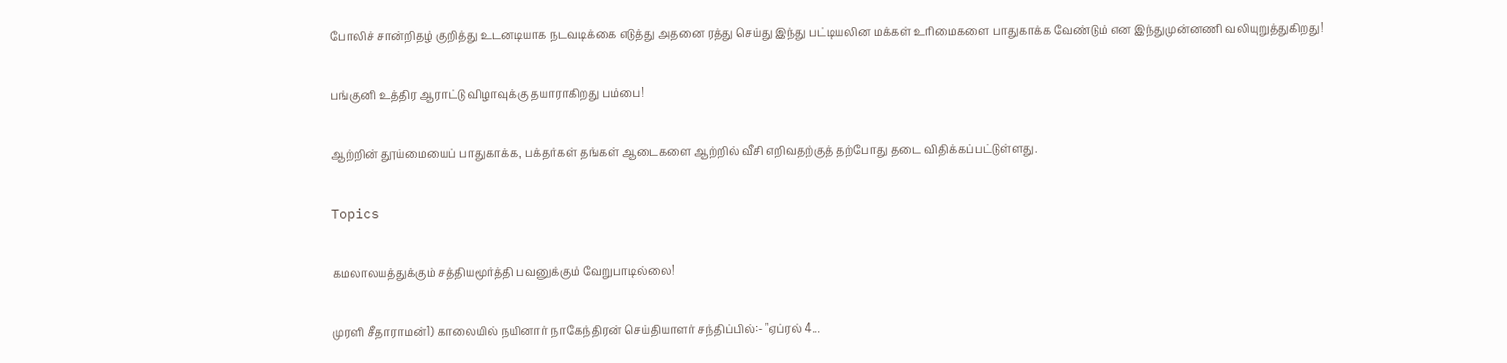போலிச் சான்றிதழ் குறித்து உடனடியாக நடவடிக்கை எடுத்து அதனை ரத்து செய்து இந்து பட்டியலின மக்கள் உரிமைகளை பாதுகாக்க வேண்டும் என இந்துமுன்னணி வலியுறுத்துகிறது!

பங்குனி உத்திர ஆராட்டு விழாவுக்கு தயாராகிறது பம்பை!

ஆற்றின் தூய்மையைப் பாதுகாக்க, பக்தர்கள் தங்கள் ஆடைகளை ஆற்றில் வீசி எறிவதற்குத் தற்போது தடை விதிக்கப்பட்டுள்ளது.

Topics

கமலாலயத்துக்கும் சத்தியமூர்த்தி பவனுக்கும் வேறுபாடில்லை!

முரளி சீதாராமன்1) காலையில் நயினார் நாகேந்திரன் செய்தியாளர் சந்திப்பில்:- "ஏப்ரல் 4...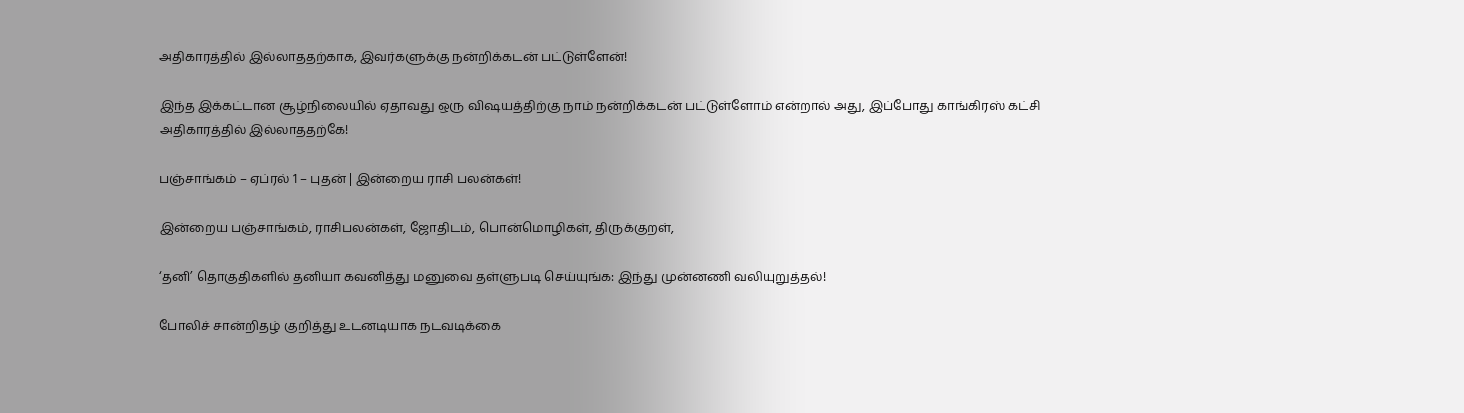அதிகாரத்தில் இல்லாததற்காக, இவர்களுக்கு நன்றிக்கடன் பட்டுள்ளேன்!

இந்த இக்கட்டான சூழ்நிலையில் ஏதாவது ஒரு விஷயத்திற்கு நாம் நன்றிக்கடன் பட்டுள்ளோம் என்றால் அது, இப்போது காங்கிரஸ் கட்சி அதிகாரத்தில் இல்லாததற்கே!

பஞ்சாங்கம் – ஏப்ரல் 1 – புதன் | இன்றைய ராசி பலன்கள்!

இன்றைய பஞ்சாங்கம், ராசிபலன்கள், ஜோதிடம், பொன்மொழிகள், திருக்குறள்,

‘தனி’ தொகுதிகளில் தனியா கவனித்து மனுவை தள்ளுபடி செய்யுங்க: இந்து முன்னணி வலியுறுத்தல்!

போலிச் சான்றிதழ் குறித்து உடனடியாக நடவடிக்கை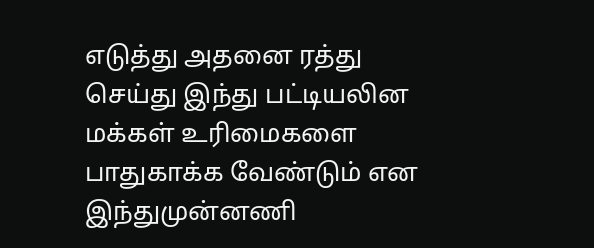எடுத்து அதனை ரத்து செய்து இந்து பட்டியலின மக்கள் உரிமைகளை பாதுகாக்க வேண்டும் என இந்துமுன்னணி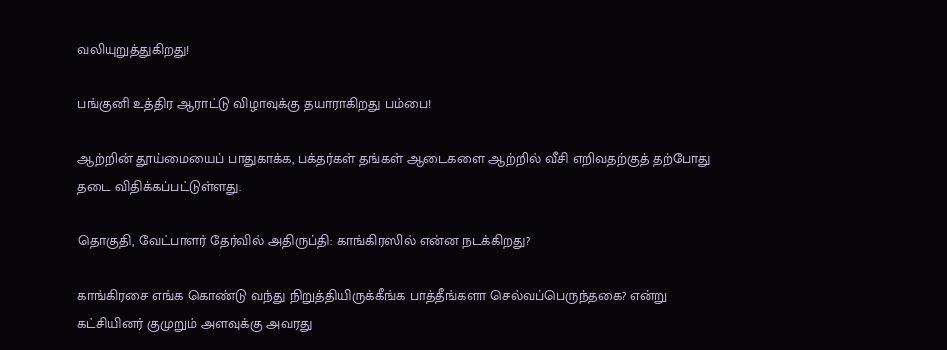வலியுறுத்துகிறது!

பங்குனி உத்திர ஆராட்டு விழாவுக்கு தயாராகிறது பம்பை!

ஆற்றின் தூய்மையைப் பாதுகாக்க, பக்தர்கள் தங்கள் ஆடைகளை ஆற்றில் வீசி எறிவதற்குத் தற்போது தடை விதிக்கப்பட்டுள்ளது.

தொகுதி, வேட்பாளர் தேர்வில் அதிருப்தி: காங்கிரஸில் என்ன நடக்கிறது?

காங்கிரசை எங்க கொண்டு வந்து நிறுத்தியிருக்கீங்க பாத்தீங்களா செல்வப்பெருந்தகை? என்று கட்சியினர் குமுறும் அளவுக்கு அவரது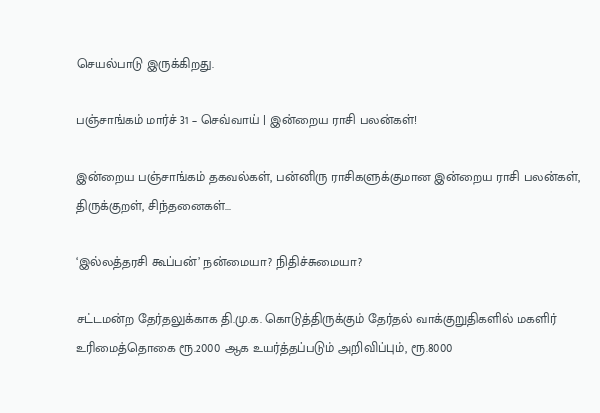செயல்பாடு இருக்கிறது.

பஞ்சாங்கம் மார்ச் 31 – செவ்வாய் | இன்றைய ராசி பலன்கள்!

இன்றைய பஞ்சாங்கம் தகவல்கள், பன்னிரு ராசிகளுக்குமான இன்றைய ராசி பலன்கள், திருக்குறள், சிந்தனைகள்...

‘இல்லத்தரசி கூப்பன்’ நன்மையா? நிதிச்சுமையா?

சட்டமன்ற தேர்தலுக்காக தி.மு.க. கொடுத்திருக்கும் தேர்தல் வாக்குறுதிகளில் மகளிர் உரிமைத்தொகை ரூ.2000 ஆக உயர்த்தப்படும் அறிவிப்பும், ரூ.8000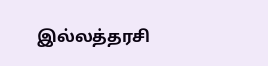இல்லத்தரசி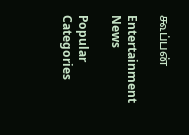கூப்பன்

Entertainment News

Popular Categories